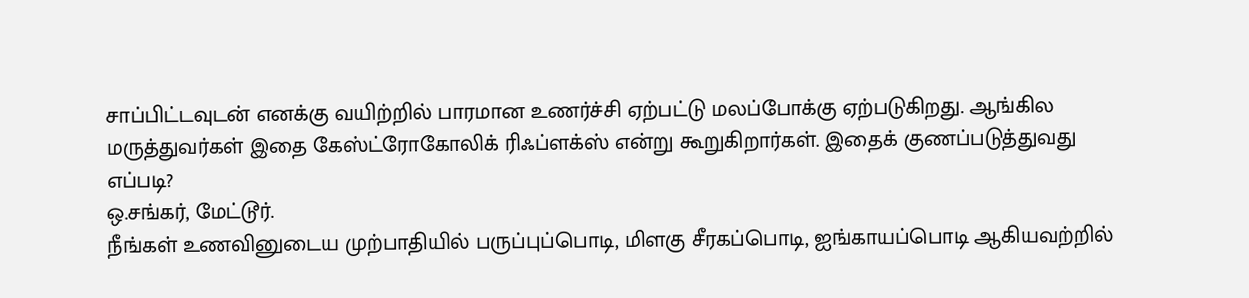சாப்பிட்டவுடன் எனக்கு வயிற்றில் பாரமான உணர்ச்சி ஏற்பட்டு மலப்போக்கு ஏற்படுகிறது. ஆங்கில மருத்துவர்கள் இதை கேஸ்ட்ரோகோலிக் ரிஃப்ளக்ஸ் என்று கூறுகிறார்கள். இதைக் குணப்படுத்துவது எப்படி?
ஒ.சங்கர், மேட்டூர்.
நீங்கள் உணவினுடைய முற்பாதியில் பருப்புப்பொடி, மிளகு சீரகப்பொடி, ஐங்காயப்பொடி ஆகியவற்றில்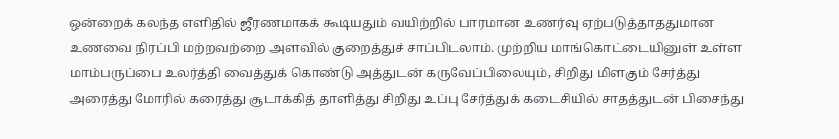ஒன்றைக் கலந்த எளிதில் ஜீரணமாகக் கூடியதும் வயிற்றில் பாரமான உணர்வு ஏற்படுத்தாததுமான உணவை நிரப்பி மற்றவற்றை அளவில் குறைத்துச் சாப்பிடலாம். முற்றிய மாங்கொட்டையினுள் உள்ள மாம்பருப்பை உலர்த்தி வைத்துக் கொண்டு அத்துடன் கருவேப்பிலையும், சிறிது மிளகும் சேர்த்து அரைத்து மோரில் கரைத்து சூடாக்கித் தாளித்து சிறிது உப்பு சேர்த்துக் கடைசியில் சாதத்துடன் பிசைந்து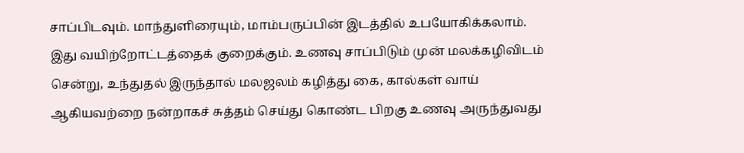சாப்பிடவும். மாந்துளிரையும், மாம்பருப்பின் இடத்தில் உபயோகிக்கலாம். இது வயிற்றோட்டத்தைக் குறைக்கும். உணவு சாப்பிடும் முன் மலக்கழிவிடம் சென்று, உந்துதல் இருந்தால் மலஜலம் கழித்து கை, கால்கள் வாய் ஆகியவற்றை நன்றாகச் சுத்தம் செய்து கொண்ட பிறகு உணவு அருந்துவது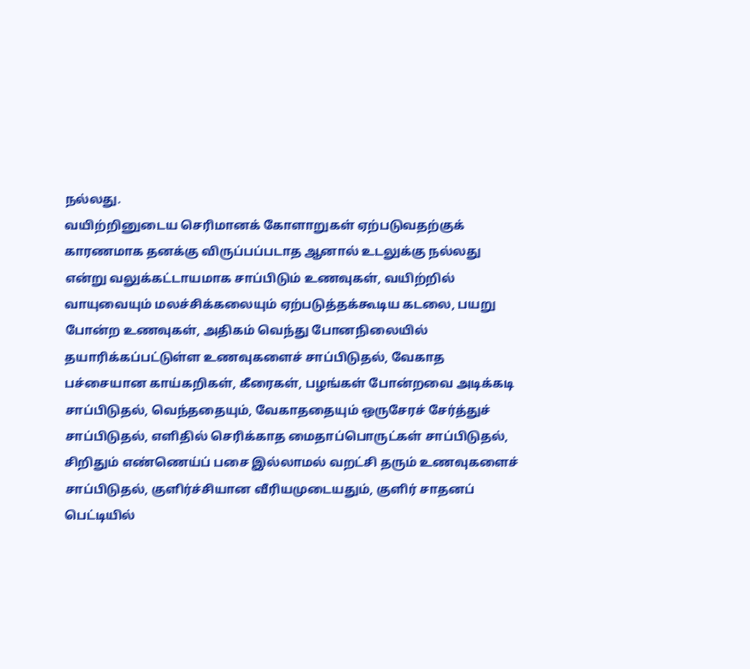நல்லது.
வயிற்றினுடைய செரிமானக் கோளாறுகள் ஏற்படுவதற்குக் காரணமாக தனக்கு விருப்பப்படாத ஆனால் உடலுக்கு நல்லது என்று வலுக்கட்டாயமாக சாப்பிடும் உணவுகள், வயிற்றில் வாயுவையும் மலச்சிக்கலையும் ஏற்படுத்தக்கூடிய கடலை, பயறு போன்ற உணவுகள், அதிகம் வெந்து போனநிலையில் தயாரிக்கப்பட்டுள்ள உணவுகளைச் சாப்பிடுதல், வேகாத பச்சையான காய்கறிகள், கீரைகள், பழங்கள் போன்றவை அடிக்கடி சாப்பிடுதல், வெந்ததையும், வேகாததையும் ஒருசேரச் சேர்த்துச் சாப்பிடுதல், எளிதில் செரிக்காத மைதாப்பொருட்கள் சாப்பிடுதல், சிறிதும் எண்ணெய்ப் பசை இல்லாமல் வறட்சி தரும் உணவுகளைச் சாப்பிடுதல், குளிர்ச்சியான வீரியமுடையதும், குளிர் சாதனப் பெட்டியில்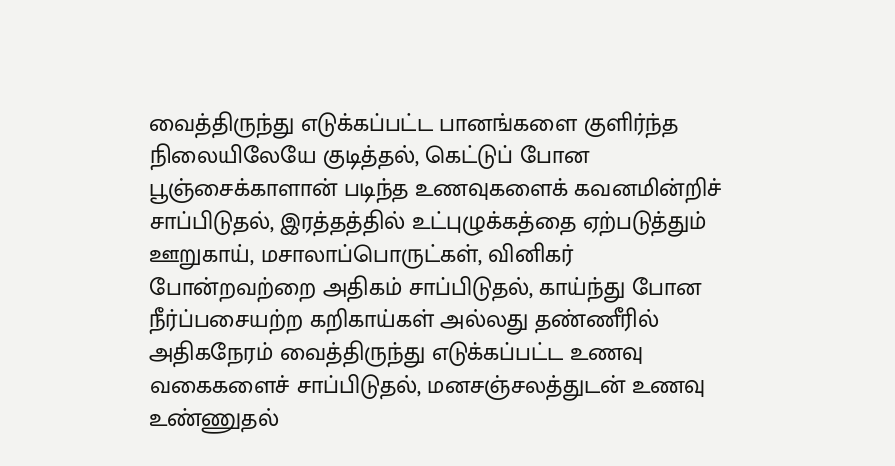வைத்திருந்து எடுக்கப்பட்ட பானங்களை குளிர்ந்த நிலையிலேயே குடித்தல், கெட்டுப் போன பூஞ்சைக்காளான் படிந்த உணவுகளைக் கவனமின்றிச் சாப்பிடுதல், இரத்தத்தில் உட்புழுக்கத்தை ஏற்படுத்தும் ஊறுகாய், மசாலாப்பொருட்கள், வினிகர் போன்றவற்றை அதிகம் சாப்பிடுதல், காய்ந்து போன நீர்ப்பசையற்ற கறிகாய்கள் அல்லது தண்ணீரில் அதிகநேரம் வைத்திருந்து எடுக்கப்பட்ட உணவு வகைகளைச் சாப்பிடுதல், மனசஞ்சலத்துடன் உணவு உண்ணுதல்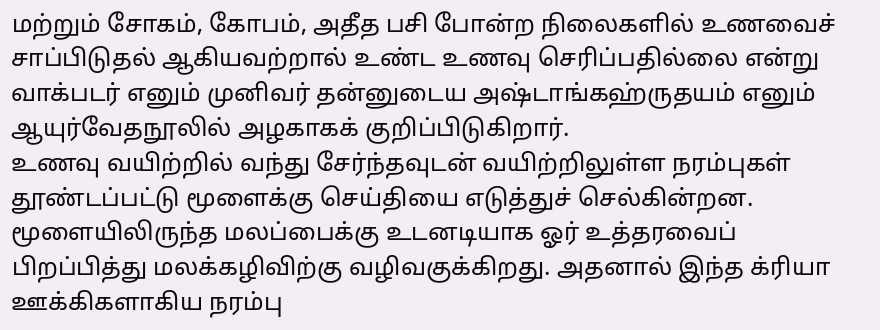மற்றும் சோகம், கோபம், அதீத பசி போன்ற நிலைகளில் உணவைச் சாப்பிடுதல் ஆகியவற்றால் உண்ட உணவு செரிப்பதில்லை என்று வாக்படர் எனும் முனிவர் தன்னுடைய அஷ்டாங்கஹ்ருதயம் எனும் ஆயுர்வேதநூலில் அழகாகக் குறிப்பிடுகிறார்.
உணவு வயிற்றில் வந்து சேர்ந்தவுடன் வயிற்றிலுள்ள நரம்புகள் தூண்டப்பட்டு மூளைக்கு செய்தியை எடுத்துச் செல்கின்றன. மூளையிலிருந்த மலப்பைக்கு உடனடியாக ஓர் உத்தரவைப் பிறப்பித்து மலக்கழிவிற்கு வழிவகுக்கிறது. அதனால் இந்த க்ரியா ஊக்கிகளாகிய நரம்பு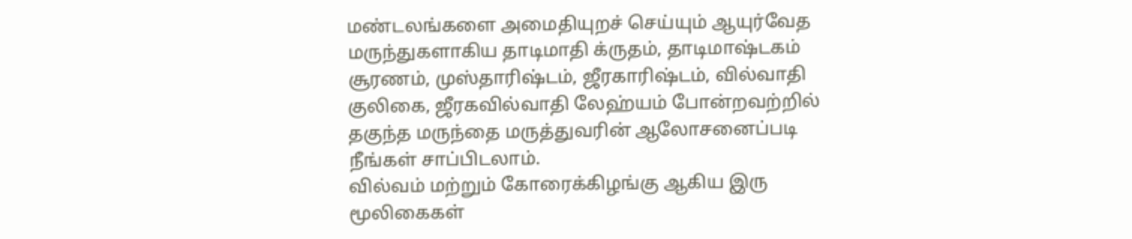மண்டலங்களை அமைதியுறச் செய்யும் ஆயுர்வேத மருந்துகளாகிய தாடிமாதி க்ருதம், தாடிமாஷ்டகம் சூரணம், முஸ்தாரிஷ்டம், ஜீரகாரிஷ்டம், வில்வாதி குலிகை, ஜீரகவில்வாதி லேஹ்யம் போன்றவற்றில் தகுந்த மருந்தை மருத்துவரின் ஆலோசனைப்படி நீங்கள் சாப்பிடலாம்.
வில்வம் மற்றும் கோரைக்கிழங்கு ஆகிய இரு மூலிகைகள்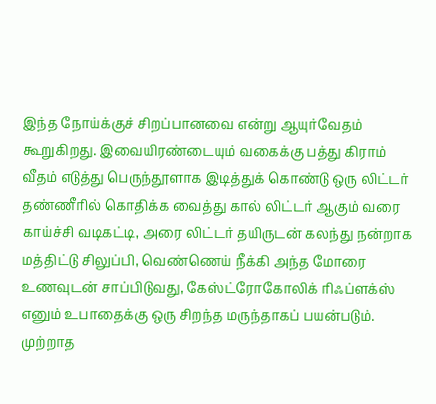இந்த நோய்க்குச் சிறப்பானவை என்று ஆயுர்வேதம் கூறுகிறது. இவையிரண்டையும் வகைக்கு பத்து கிராம் வீதம் எடுத்து பெருந்தூளாக இடித்துக் கொண்டு ஒரு லிட்டர் தண்ணீரில் கொதிக்க வைத்து கால் லிட்டர் ஆகும் வரை காய்ச்சி வடிகட்டி, அரை லிட்டர் தயிருடன் கலந்து நன்றாக மத்திட்டு சிலுப்பி, வெண்ணெய் நீக்கி அந்த மோரை உணவுடன் சாப்பிடுவது, கேஸ்ட்ரோகோலிக் ரிஃப்ளக்ஸ் எனும் உபாதைக்கு ஒரு சிறந்த மருந்தாகப் பயன்படும்.
முற்றாத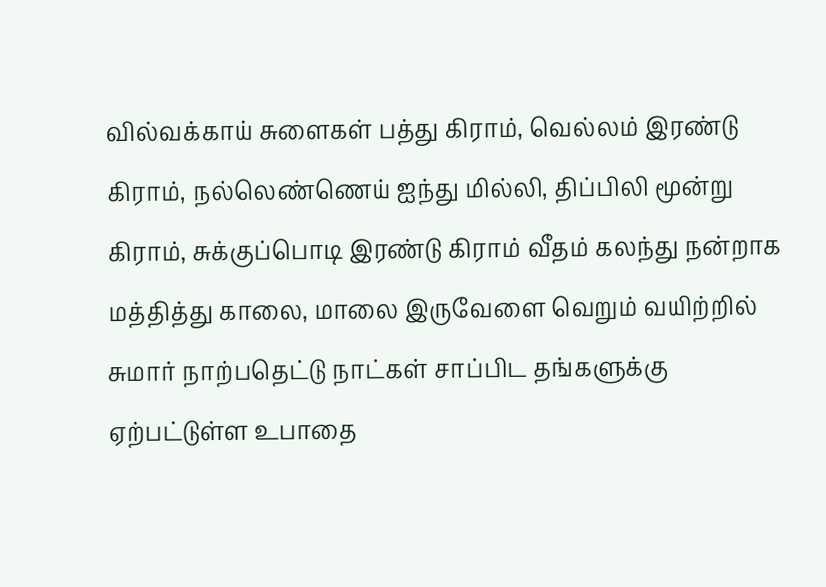வில்வக்காய் சுளைகள் பத்து கிராம், வெல்லம் இரண்டு கிராம், நல்லெண்ணெய் ஐந்து மில்லி, திப்பிலி மூன்று கிராம், சுக்குப்பொடி இரண்டு கிராம் வீதம் கலந்து நன்றாக மத்தித்து காலை, மாலை இருவேளை வெறும் வயிற்றில் சுமார் நாற்பதெட்டு நாட்கள் சாப்பிட தங்களுக்கு ஏற்பட்டுள்ள உபாதை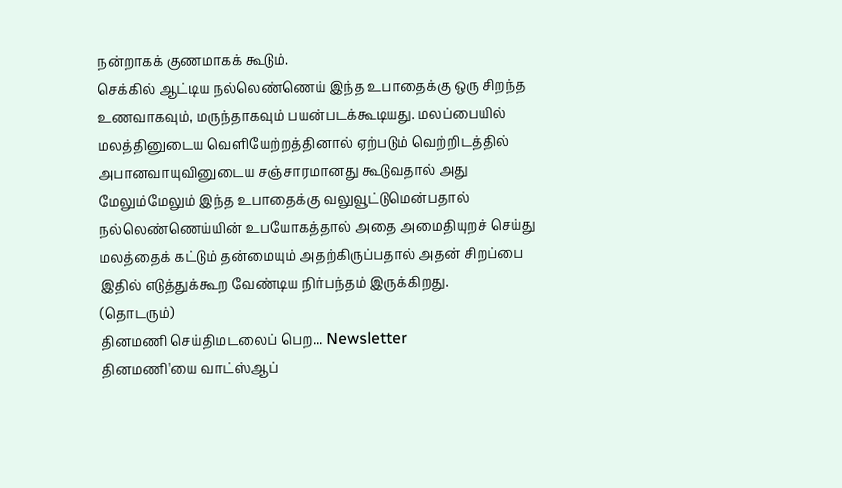நன்றாகக் குணமாகக் கூடும்.
செக்கில் ஆட்டிய நல்லெண்ணெய் இந்த உபாதைக்கு ஒரு சிறந்த உணவாகவும், மருந்தாகவும் பயன்படக்கூடியது. மலப்பையில் மலத்தினுடைய வெளியேற்றத்தினால் ஏற்படும் வெற்றிடத்தில் அபானவாயுவினுடைய சஞ்சாரமானது கூடுவதால் அது மேலும்மேலும் இந்த உபாதைக்கு வலுவூட்டுமென்பதால் நல்லெண்ணெய்யின் உபயோகத்தால் அதை அமைதியுறச் செய்து மலத்தைக் கட்டும் தன்மையும் அதற்கிருப்பதால் அதன் சிறப்பை இதில் எடுத்துக்கூற வேண்டிய நிர்பந்தம் இருக்கிறது.
(தொடரும்)
தினமணி செய்திமடலைப் பெற... Newsletter
தினமணி'யை வாட்ஸ்ஆப்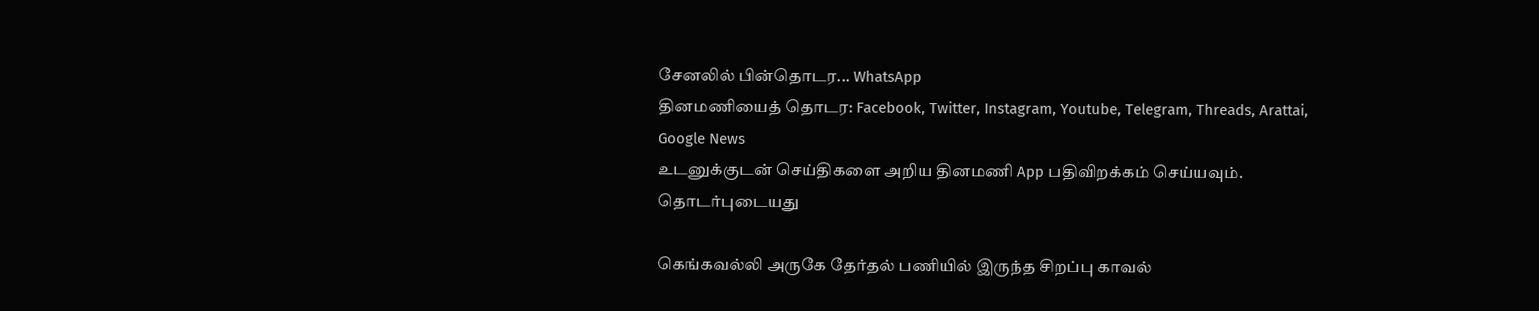சேனலில் பின்தொடர... WhatsApp
தினமணியைத் தொடர: Facebook, Twitter, Instagram, Youtube, Telegram, Threads, Arattai, Google News
உடனுக்குடன் செய்திகளை அறிய தினமணி App பதிவிறக்கம் செய்யவும்.
தொடர்புடையது

கெங்கவல்லி அருகே தேர்தல் பணியில் இருந்த சிறப்பு காவல்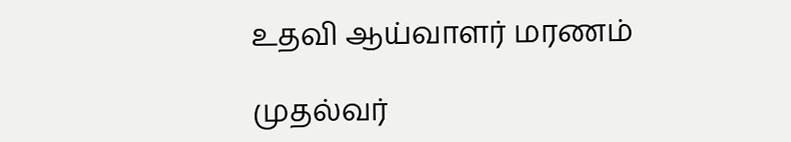உதவி ஆய்வாளர் மரணம்

முதல்வர்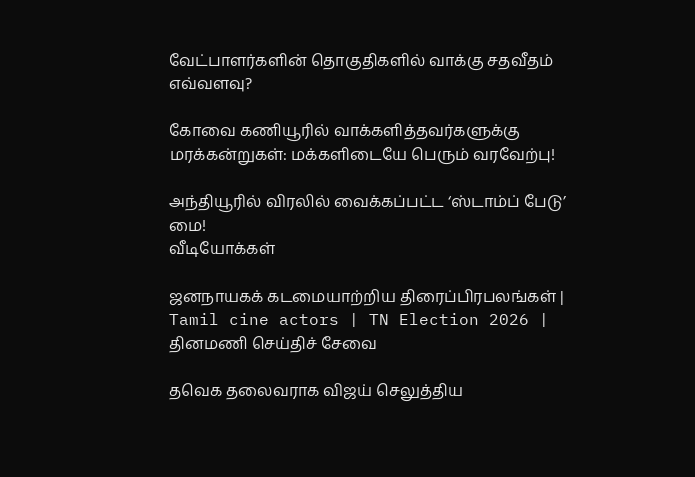வேட்பாளர்களின் தொகுதிகளில் வாக்கு சதவீதம் எவ்வளவு?

கோவை கணியூரில் வாக்களித்தவர்களுக்கு மரக்கன்றுகள்: மக்களிடையே பெரும் வரவேற்பு!

அந்தியூரில் விரலில் வைக்கப்பட்ட ‘ஸ்டாம்ப் பேடு’ மை!
வீடியோக்கள்

ஜனநாயகக் கடமையாற்றிய திரைப்பிரபலங்கள் | Tamil cine actors | TN Election 2026 |
தினமணி செய்திச் சேவை

தவெக தலைவராக விஜய் செலுத்திய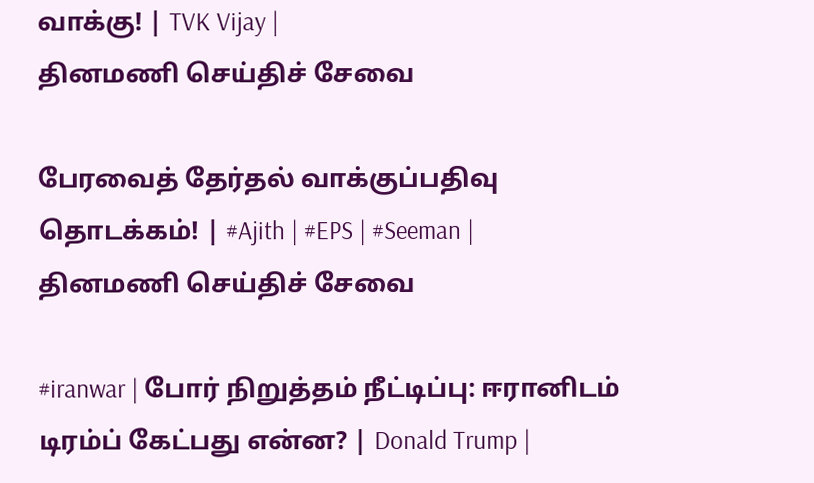வாக்கு! | TVK Vijay |
தினமணி செய்திச் சேவை

பேரவைத் தேர்தல் வாக்குப்பதிவு தொடக்கம்! | #Ajith | #EPS | #Seeman |
தினமணி செய்திச் சேவை

#iranwar | போர் நிறுத்தம் நீட்டிப்பு: ஈரானிடம் டிரம்ப் கேட்பது என்ன? | Donald Trump |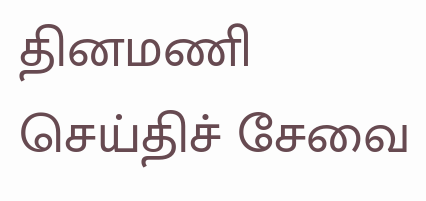தினமணி செய்திச் சேவை